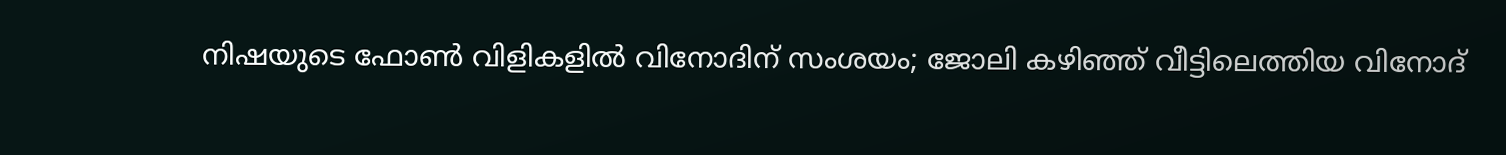നിഷയുടെ ഫോൺ വിളികളിൽ വിനോദിന് സംശയം; ജോലി കഴിഞ്ഞ് വീട്ടിലെത്തിയ വിനോദ്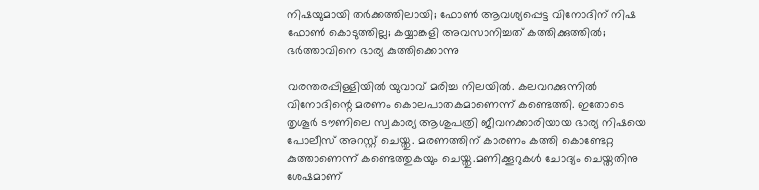നിഷയുമായി തർക്കത്തിലായി; ഫോൺ ആവശ്യപ്പെട്ട വിനോദിന് നിഷ ഫോൺ കൊടുത്തില്ല; കയ്യാങ്കളി അവസാനിച്ചത് കത്തിക്കുത്തിൽ; ഭർത്താവിനെ ഭാര്യ കുത്തിക്കൊന്നു

വരന്തരപ്പിള്ളിയിൽ യുവാവ് മരിച്ച നിലയിൽ. കലവറക്കുന്നിൽ വിനോദിന്റെ മരണം കൊലപാതകമാണെന്ന് കണ്ടെത്തി. ഇതോടെ തൃശൂർ ടൗണിലെ സ്വകാര്യ ആശുപത്രി ജീവനക്കാരിയായ ഭാര്യ നിഷയെ പോലീസ് അറസ്റ്റ് ചെയ്തു. മരണത്തിന് കാരണം കത്തി കൊണ്ടേറ്റ കുത്താണെന്ന് കണ്ടെത്തുകയും ചെയ്തു.മണിക്കൂറുകൾ ചോദ്യം ചെയ്തതിനു ശേഷമാണ്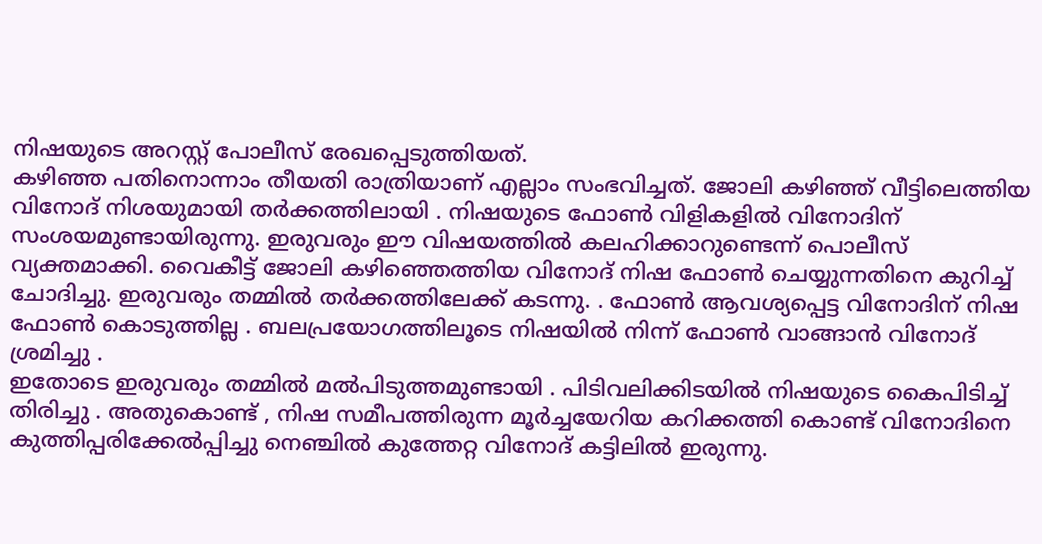നിഷയുടെ അറസ്റ്റ് പോലീസ് രേഖപ്പെടുത്തിയത്.
കഴിഞ്ഞ പതിനൊന്നാം തീയതി രാത്രിയാണ് എല്ലാം സംഭവിച്ചത്. ജോലി കഴിഞ്ഞ് വീട്ടിലെത്തിയ വിനോദ് നിശയുമായി തർക്കത്തിലായി . നിഷയുടെ ഫോൺ വിളികളിൽ വിനോദിന് സംശയമുണ്ടായിരുന്നു. ഇരുവരും ഈ വിഷയത്തിൽ കലഹിക്കാറുണ്ടെന്ന് പൊലീസ് വ്യക്തമാക്കി. വൈകീട്ട് ജോലി കഴിഞ്ഞെത്തിയ വിനോദ് നിഷ ഫോൺ ചെയ്യുന്നതിനെ കുറിച്ച് ചോദിച്ചു. ഇരുവരും തമ്മിൽ തർക്കത്തിലേക്ക് കടന്നു. . ഫോൺ ആവശ്യപ്പെട്ട വിനോദിന് നിഷ ഫോൺ കൊടുത്തില്ല . ബലപ്രയോഗത്തിലൂടെ നിഷയിൽ നിന്ന് ഫോൺ വാങ്ങാൻ വിനോദ് ശ്രമിച്ചു .
ഇതോടെ ഇരുവരും തമ്മിൽ മൽപിടുത്തമുണ്ടായി . പിടിവലിക്കിടയിൽ നിഷയുടെ കൈപിടിച്ച് തിരിച്ചു . അതുകൊണ്ട് , നിഷ സമീപത്തിരുന്ന മൂർച്ചയേറിയ കറിക്കത്തി കൊണ്ട് വിനോദിനെ കുത്തിപ്പരിക്കേൽപ്പിച്ചു നെഞ്ചിൽ കുത്തേറ്റ വിനോദ് കട്ടിലിൽ ഇരുന്നു.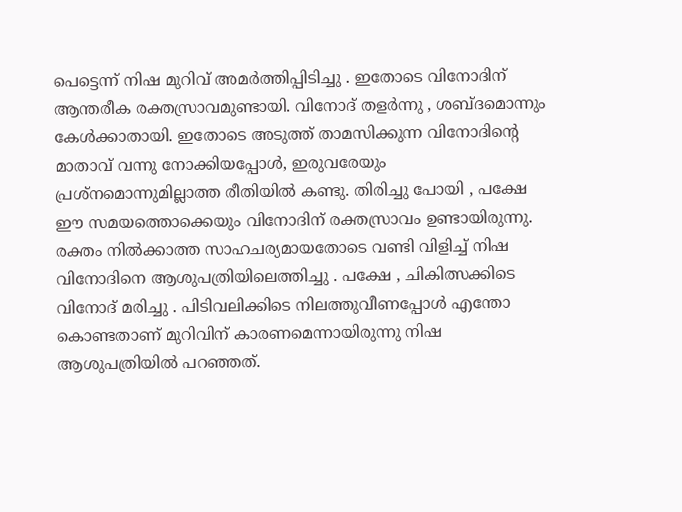പെട്ടെന്ന് നിഷ മുറിവ് അമർത്തിപ്പിടിച്ചു . ഇതോടെ വിനോദിന് ആന്തരീക രക്തസ്രാവമുണ്ടായി. വിനോദ് തളർന്നു , ശബ്ദമൊന്നും കേൾക്കാതായി. ഇതോടെ അടുത്ത് താമസിക്കുന്ന വിനോദിന്റെ മാതാവ് വന്നു നോക്കിയപ്പോൾ, ഇരുവരേയും പ്രശ്നമൊന്നുമില്ലാത്ത രീതിയിൽ കണ്ടു. തിരിച്ചു പോയി , പക്ഷേ ഈ സമയത്തൊക്കെയും വിനോദിന് രക്തസ്രാവം ഉണ്ടായിരുന്നു.
രക്തം നിൽക്കാത്ത സാഹചര്യമായതോടെ വണ്ടി വിളിച്ച് നിഷ വിനോദിനെ ആശുപത്രിയിലെത്തിച്ചു . പക്ഷേ , ചികിത്സക്കിടെ വിനോദ് മരിച്ചു . പിടിവലിക്കിടെ നിലത്തുവീണപ്പോൾ എന്തോ കൊണ്ടതാണ് മുറിവിന് കാരണമെന്നായിരുന്നു നിഷ ആശുപത്രിയിൽ പറഞ്ഞത്.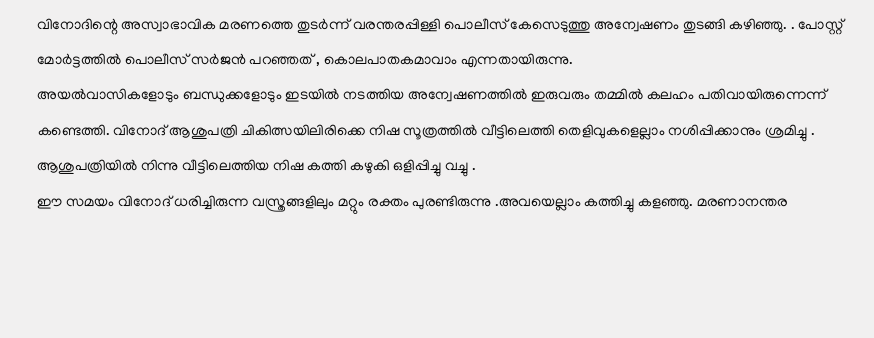വിനോദിന്റെ അസ്വാഭാവിക മരണത്തെ തുടർന്ന് വരന്തരപ്പിള്ളി പൊലീസ് കേസെടുത്തു അന്വേഷണം തുടങ്ങി കഴിഞ്ഞു. . പോസ്റ്റ് മോർട്ടത്തിൽ പൊലീസ് സർജൻ പറഞ്ഞത് , കൊലപാതകമാവാം എന്നതായിരുന്നു.
അയൽവാസികളോടും ബന്ധുക്കളോടും ഇടയിൽ നടത്തിയ അന്വേഷണത്തിൽ ഇരുവരും തമ്മിൽ കലഹം പതിവായിരുന്നെന്ന് കണ്ടെത്തി. വിനോദ് ആശുപത്രി ചികിത്സയിലിരിക്കെ നിഷ സൂത്രത്തിൽ വീട്ടിലെത്തി തെളിവുകളെല്ലാം നശിപ്പിക്കാനും ശ്രമിച്ചു . ആശുപത്രിയിൽ നിന്നു വീട്ടിലെത്തിയ നിഷ കത്തി കഴുകി ഒളിപ്പിച്ചു വച്ചു .
ഈ സമയം വിനോദ് ധരിച്ചിരുന്ന വസ്ത്രങ്ങളിലും മറ്റും രക്തം പുരണ്ടിരുന്നു .അവയെല്ലാം കത്തിച്ചു കളഞ്ഞു. മരണാനന്തര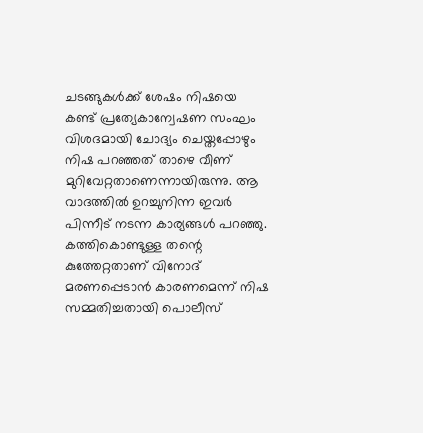ചടങ്ങുകൾക്ക് ശേഷം നിഷയെ കണ്ട് പ്രത്യേകാന്വേഷണ സംഘം വിശദമായി ചോദ്യം ചെയ്തപ്പോഴും നിഷ പറഞ്ഞത് താഴെ വീണ് മുറിവേറ്റതാണെന്നായിരുന്നു. ആ വാദത്തിൽ ഉറച്ചുനിന്ന ഇവർ പിന്നീട് നടന്ന കാര്യങ്ങൾ പറഞ്ഞു. കത്തികൊണ്ടുള്ള തന്റെ കുത്തേറ്റതാണ് വിനോദ് മരണപ്പെടാൻ കാരണമെന്ന് നിഷ സമ്മതിച്ചതായി പൊലീസ്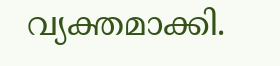വ്യക്തമാക്കി.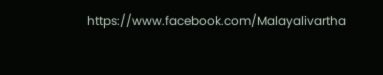https://www.facebook.com/Malayalivartha